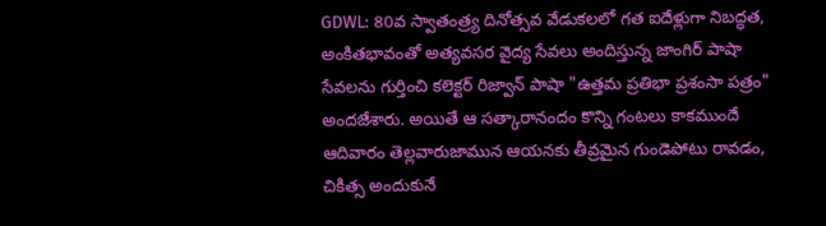GDWL: 80వ స్వాతంత్ర్య దినోత్సవ వేడుకలలో గత ఐదేళ్లుగా నిబద్ధత, అంకితభావంతో అత్యవసర వైద్య సేవలు అందిస్తున్న జాంగిర్ పాషా సేవలను గుర్తించి కలెక్టర్ రిజ్వాన్ పాషా "ఉత్తమ ప్రతిభా ప్రశంసా పత్రం" అందజేశారు. అయితే ఆ సత్కారానందం కొన్ని గంటలు కాకముందే ఆదివారం తెల్లవారుజామున ఆయనకు తీవ్రమైన గుండెపోటు రావడం, చికిత్స అందుకునే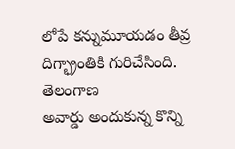లోపే కన్నుమూయడం తీవ్ర దిగ్భ్రాంతికి గురిచేసింది.
తెలంగాణ
అవార్డు అందుకున్న కొన్ని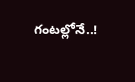గంటల్లోనే..!